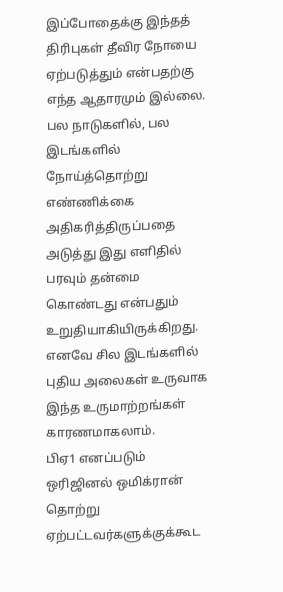இப்போதைக்கு இந்தத் திரிபுகள் தீவிர நோயை ஏற்படுத்தும் என்பதற்கு எந்த ஆதாரமும் இல்லை. பல நாடுகளில், பல இடங்களில் நோய்த்தொற்று எண்ணிக்கை அதிகரித்திருப்பதை அடுத்து இது எளிதில் பரவும் தன்மை கொண்டது என்பதும் உறுதியாகியிருக்கிறது. எனவே சில இடங்களில் புதிய அலைகள் உருவாக இந்த உருமாற்றங்கள் காரணமாகலாம்.
பிஏ1 எனப்படும் ஒரிஜினல் ஒமிக்ரான் தொற்று ஏற்பட்டவர்களுக்குக்கூட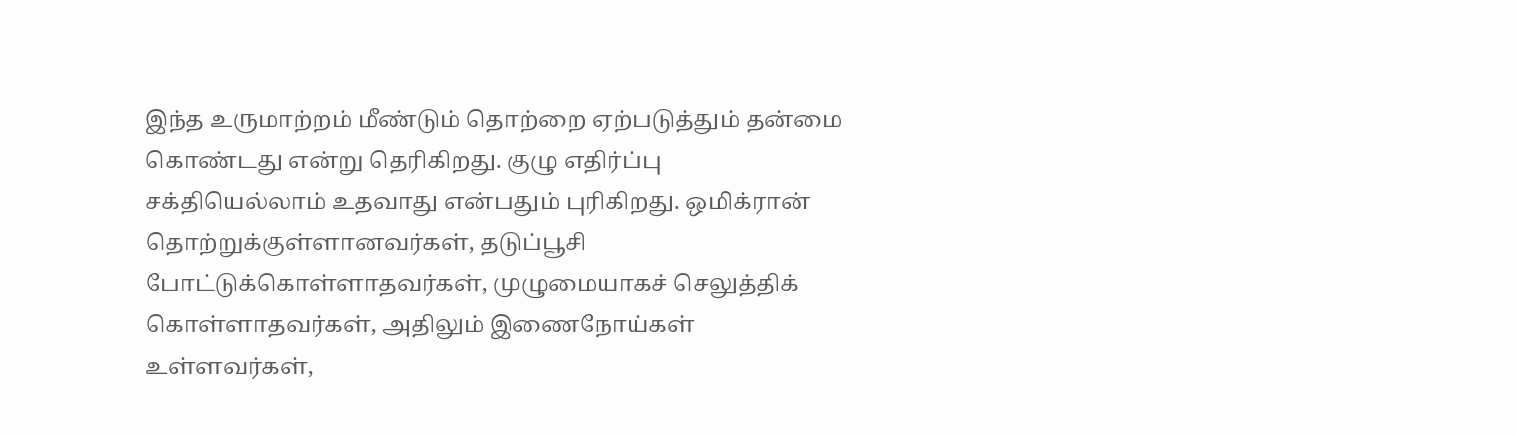இந்த உருமாற்றம் மீண்டும் தொற்றை ஏற்படுத்தும் தன்மை கொண்டது என்று தெரிகிறது. குழு எதிர்ப்பு சக்தியெல்லாம் உதவாது என்பதும் புரிகிறது. ஒமிக்ரான் தொற்றுக்குள்ளானவர்கள், தடுப்பூசி போட்டுக்கொள்ளாதவர்கள், முழுமையாகச் செலுத்திக் கொள்ளாதவர்கள், அதிலும் இணைநோய்கள் உள்ளவர்கள்,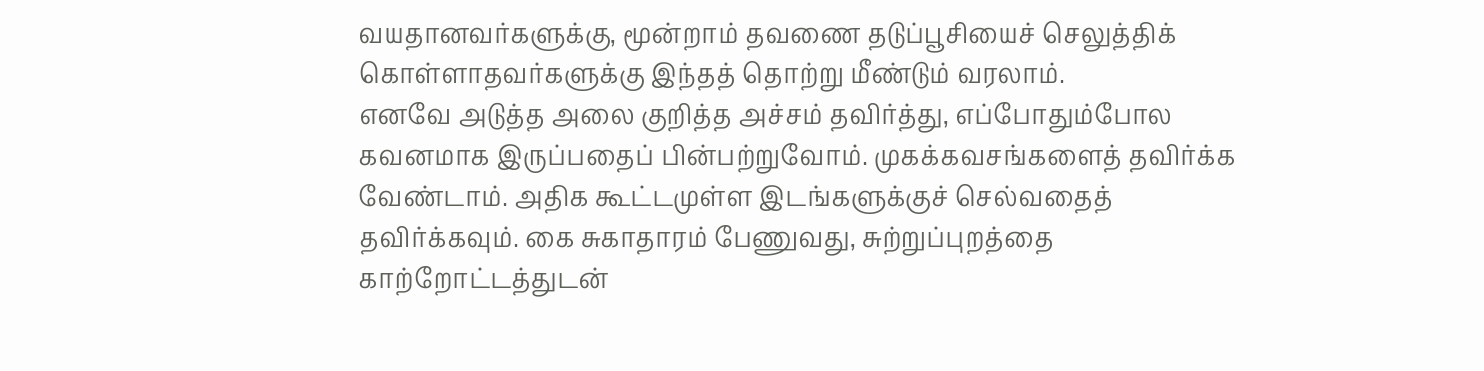வயதானவர்களுக்கு, மூன்றாம் தவணை தடுப்பூசியைச் செலுத்திக் கொள்ளாதவர்களுக்கு இந்தத் தொற்று மீண்டும் வரலாம்.
எனவே அடுத்த அலை குறித்த அச்சம் தவிர்த்து, எப்போதும்போல கவனமாக இருப்பதைப் பின்பற்றுவோம். முகக்கவசங்களைத் தவிர்க்க வேண்டாம். அதிக கூட்டமுள்ள இடங்களுக்குச் செல்வதைத் தவிர்க்கவும். கை சுகாதாரம் பேணுவது, சுற்றுப்புறத்தை காற்றோட்டத்துடன்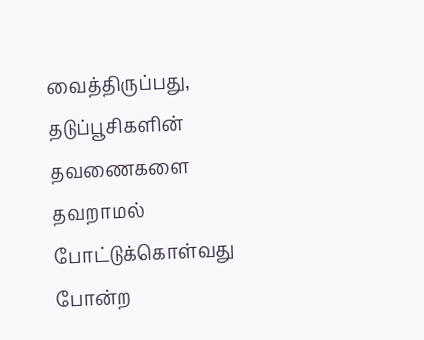வைத்திருப்பது, தடுப்பூசிகளின் தவணைகளை தவறாமல் போட்டுக்கொள்வது போன்ற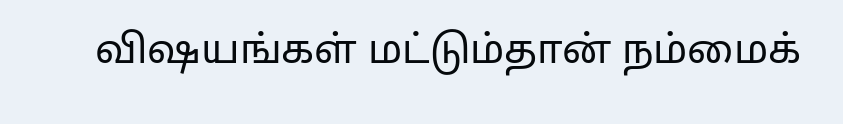விஷயங்கள் மட்டும்தான் நம்மைக்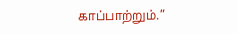காப்பாற்றும்.”